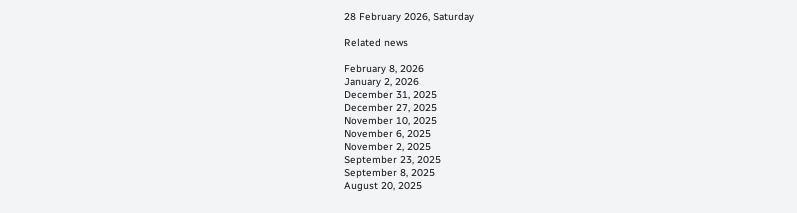28 February 2026, Saturday

Related news

February 8, 2026
January 2, 2026
December 31, 2025
December 27, 2025
November 10, 2025
November 6, 2025
November 2, 2025
September 23, 2025
September 8, 2025
August 20, 2025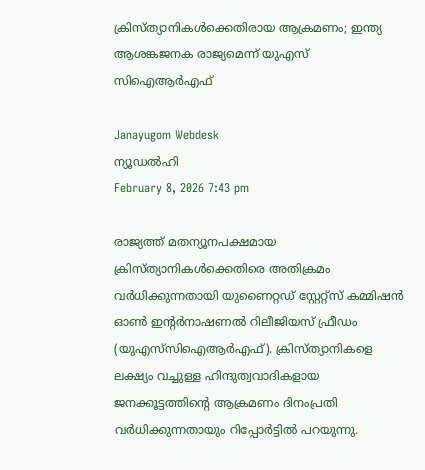ക്രിസ്ത്യാനികള്‍ക്കെതിരായ ആക്രമണം; ഇന്ത്യ ആശങ്കജനക രാജ്യമെന്ന് യുഎസ്‌ സിഐആര്‍എഫ്

Janayugom Webdesk
ന്യൂഡല്‍ഹി
February 8, 2026 7:43 pm

രാജ്യത്ത് മതന്യൂനപക്ഷമായ ക്രിസ്ത്യാനികള്‍ക്കെതിരെ അതിക്രമം വര്‍ധിക്കുന്നതായി യുണൈറ്റഡ് സ്റ്റേറ്റ്സ് കമ്മിഷന്‍ ഓണ്‍ ഇന്റര്‍നാഷണല്‍ റിലീജിയസ് ഫ്രീഡം (യുഎസ്‌സിഐആര്‍എഫ്). ക്രിസ്ത്യാനികളെ ലക്ഷ്യം വച്ചുള്ള ഹിന്ദുത്വവാദികളായ ജനക്കൂട്ടത്തിന്റെ ആക്രമണം ദിനംപ്രതി വര്‍ധിക്കുന്നതായും റിപ്പോര്‍ട്ടില്‍ പറയുന്നു.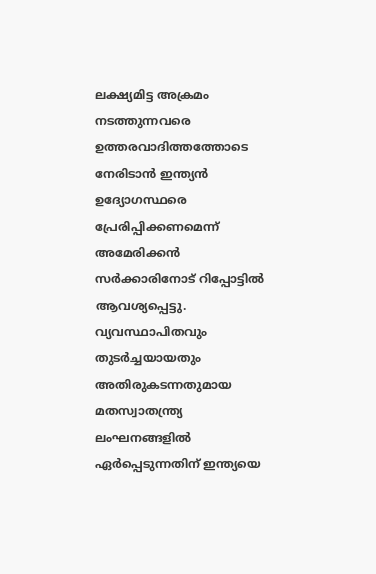ലക്ഷ്യമിട്ട അക്രമം നടത്തുന്നവരെ ഉത്തരവാദിത്തത്തോടെ നേരിടാന്‍ ഇന്ത്യന്‍ ഉദ്യോഗസ്ഥരെ പ്രേരിപ്പിക്കണമെന്ന് അമേരിക്കന്‍ സര്‍ക്കാരിനോട് റിപ്പോട്ടില്‍ ആവശ്യപ്പെട്ടു. വ്യവസ്ഥാപിതവും തുടർച്ചയായതും അതിരുകടന്നതുമായ മതസ്വാതന്ത്ര്യ ലംഘനങ്ങളിൽ ഏർപ്പെടുന്നതിന് ഇന്ത്യയെ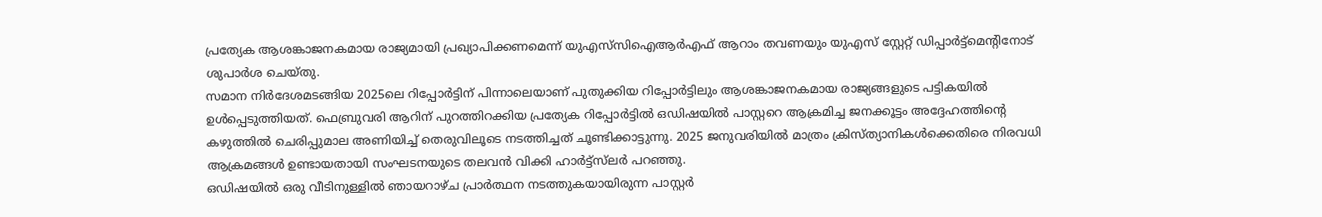പ്രത്യേക ആശങ്കാജനകമായ രാജ്യമായി പ്രഖ്യാപിക്കണമെന്ന് യുഎസ്‌സി‌ഐ‌ആർ‌എഫ് ആറാം തവണയും യുഎസ് സ്റ്റേറ്റ് ഡിപ്പാർട്ട്‌മെന്റിനോട് ശുപാർശ ചെയ്തു.
സമാന നിര്‍ദേശമടങ്ങിയ 2025ലെ റിപ്പോര്‍ട്ടിന് പിന്നാലെയാണ് പുതുക്കിയ റിപ്പോര്‍ട്ടിലും ആശങ്കാജനകമായ രാജ്യങ്ങളുടെ പട്ടികയില്‍ ഉള്‍പ്പെടുത്തിയത്. ഫെബ്രുവരി ആറിന് പുറത്തിറക്കിയ പ്രത്യേക റിപ്പോര്‍ട്ടില്‍ ഒഡിഷയില്‍ പാസ്റ്ററെ ആക്രമിച്ച ജനക്കൂട്ടം അദ്ദേഹത്തിന്റെ കഴുത്തില്‍ ചെരിപ്പുമാല അണിയിച്ച് തെരുവിലൂടെ നടത്തിച്ചത് ചൂണ്ടിക്കാട്ടുന്നു. 2025 ജനുവരിയില്‍ മാത്രം ക്രിസ്ത്യാനികള്‍ക്കെതിരെ നിരവധി ആക്രമങ്ങള്‍ ഉണ്ടായതായി സംഘടനയുടെ തലവന്‍ വിക്കി ഹാര്‍ട്ട്സ്‌ലര്‍ പറഞ്ഞു.
ഒഡിഷയിൽ ഒരു വീടിനുള്ളിൽ ഞായറാഴ്ച പ്രാർത്ഥന നടത്തുകയായിരുന്ന പാസ്റ്റർ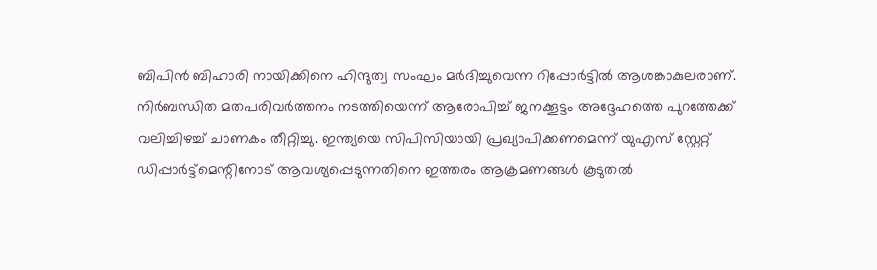ബിപിൻ ബിഹാരി നായിക്കിനെ ഹിന്ദുത്വ സംഘം മർദിച്ചുവെന്ന റിപ്പോർട്ടിൽ ആശങ്കാകുലരാണ്. നിർബന്ധിത മതപരിവർത്തനം നടത്തിയെന്ന് ആരോപിച്ച് ജനക്കൂട്ടം അദ്ദേഹത്തെ പുറത്തേക്ക് വലിച്ചിഴച്ച് ചാണകം തീറ്റിച്ചു. ഇന്ത്യയെ സിപിസിയായി പ്രഖ്യാപിക്കണമെന്ന് യുഎസ് സ്റ്റേറ്റ് ഡിപ്പാർട്ട്‌മെന്റിനോട് ആവശ്യപ്പെടുന്നതിനെ ഇത്തരം ആക്രമണങ്ങൾ കൂടുതൽ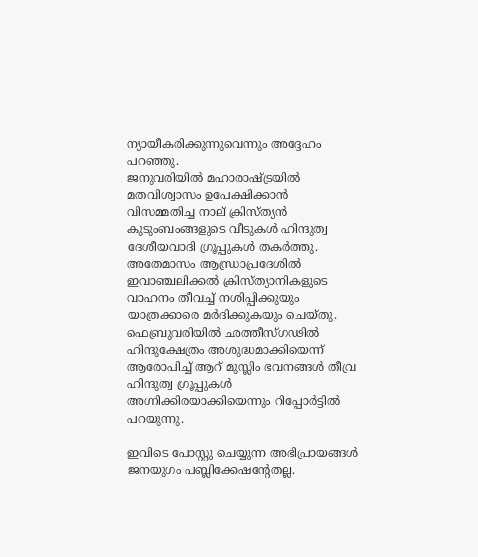ന്യായീകരിക്കുന്നുവെന്നും അദ്ദേഹം പറഞ്ഞു.
ജനുവരിയില്‍ മഹാരാഷ്ട്രയില്‍ മതവിശ്വാസം ഉപേക്ഷിക്കാന്‍ വിസമ്മതിച്ച നാല് ക്രിസ്ത്യന്‍ കുടുംബംങ്ങളുടെ വീടുകള്‍ ഹിന്ദുത്വ ദേശീയവാദി ഗ്രൂപ്പുകള്‍ തകര്‍ത്തു. അതേമാസം ആന്ധ്രാപ്രദേശില്‍ ഇവാഞ്ചലിക്കല്‍ ക്രിസ്ത്യാനികളുടെ വാഹനം തീവച്ച് നശിപ്പിക്കുയും യാത്രക്കാരെ മര്‍ദിക്കുകയും ചെയ്തു. ഫെബ്രുവരിയില്‍ ഛത്തീസ്ഗഢില്‍ ഹിന്ദുക്ഷേത്രം അശുദ്ധമാക്കിയെന്ന് ആരോപിച്ച് ആറ് മുസ്ലിം ഭവനങ്ങള്‍ തീവ്ര ഹിന്ദുത്വ ഗ്രൂപ്പുകള്‍ അഗ്നിക്കിരയാക്കിയെന്നും റിപ്പോര്‍ട്ടില്‍ പറയുന്നു.

ഇവിടെ പോസ്റ്റു ചെയ്യുന്ന അഭിപ്രായങ്ങള്‍ ജനയുഗം പബ്ലിക്കേഷന്റേതല്ല.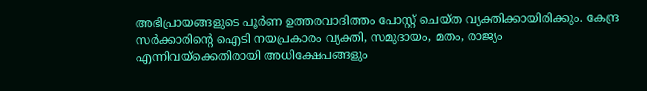അഭിപ്രായങ്ങളുടെ പൂര്‍ണ ഉത്തരവാദിത്തം പോസ്റ്റ് ചെയ്ത വ്യക്തിക്കായിരിക്കും. കേന്ദ്ര സര്‍ക്കാരിന്റെ ഐടി നയപ്രകാരം വ്യക്തി, സമുദായം, മതം, രാജ്യം എന്നിവയ്‌ക്കെതിരായി അധിക്ഷേപങ്ങളും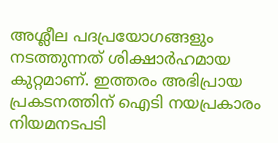അശ്ലീല പദപ്രയോഗങ്ങളും നടത്തുന്നത് ശിക്ഷാര്‍ഹമായ കുറ്റമാണ്. ഇത്തരം അഭിപ്രായ പ്രകടനത്തിന് ഐടി നയപ്രകാരം നിയമനടപടി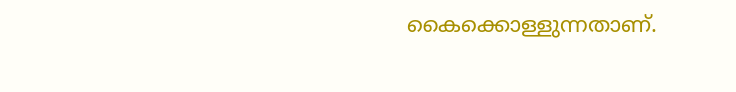കൈക്കൊള്ളുന്നതാണ്.